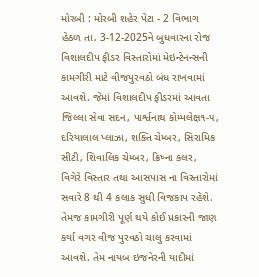મોરબી : મોરબી શહેર પેટા - 2 વિભાગ હેઠળ તા. 3-12-2025ને બુધવારના રોજ વિશાલદીપ ફીડર વિસ્તારોમાં મેઇન્ટેનન્સની કામગીરી માટે વીજપુરવઠો બંધ રાખવામાં આવશે. જેમાં વિશાલદીપ ફીડરમાં આવતા જિલ્લા સેવા સદન, પાર્શ્વનાથ કોમ્પલેક્ષ૧-૫, દરિયાલાલ પ્લાઝા, શક્તિ ચેમ્બર, સિરામિક સીટી, શિવાલિક ચેમ્બર, ક્રિષ્ના કલર, વિગેરે વિસ્તાર તથા આસપાસ ના વિસ્તારોમાં સવારે 8 થી 4 કલાક સુધી વિજકાપ રહેશે. તેમજ કામગીરી પૂર્ણ થયે કોઈ પ્રકારની જાણ કર્યા વગર વીજ પુરવઠો ચાલુ કરવામાં આવશે. તેમ નાયબ ઇજનેરની યાદીમાં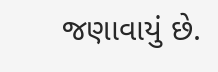જણાવાયું છે.